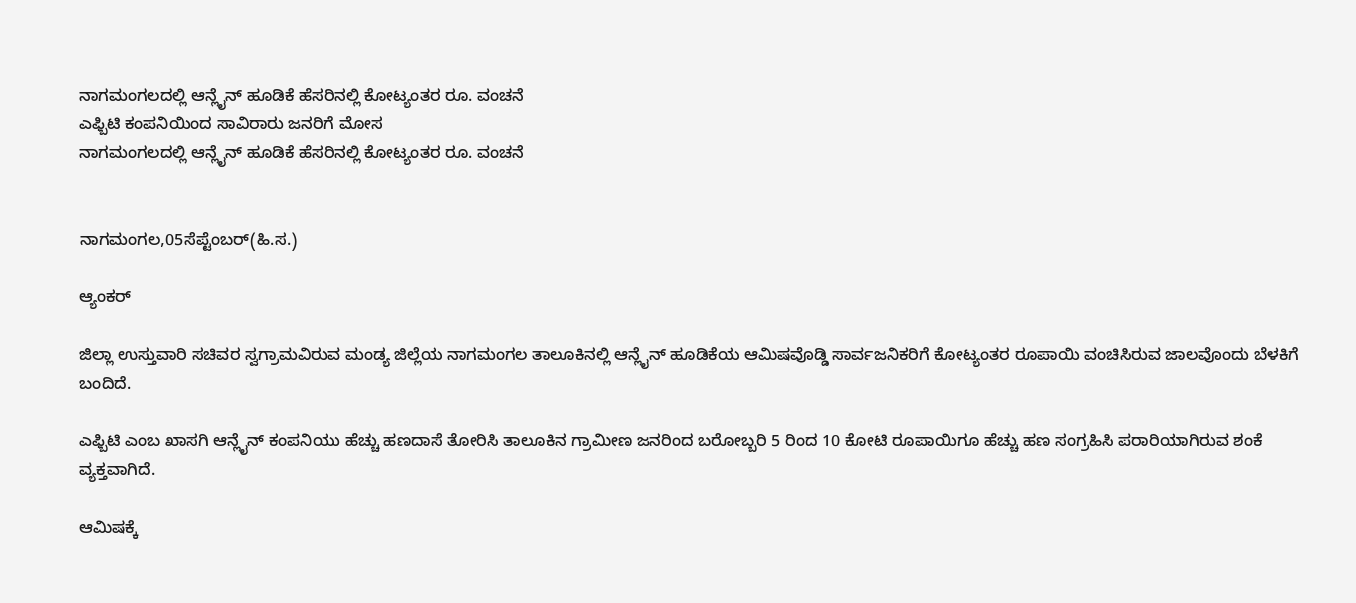ನಾಗಮಂಗಲದಲ್ಲಿ ಆನ್ಲೈನ್ ಹೂಡಿಕೆ ಹೆಸರಿನಲ್ಲಿ ಕೋಟ್ಯಂತರ ರೂ. ವಂಚನೆ
ಎಫ್ಬಿಟಿ ಕಂಪನಿಯಿಂದ ಸಾವಿರಾರು ಜನರಿಗೆ ಮೋಸ
ನಾಗಮಂಗಲದಲ್ಲಿ ಆನ್ಲೈನ್ ಹೂಡಿಕೆ ಹೆಸರಿನಲ್ಲಿ ಕೋಟ್ಯಂತರ ರೂ. ವಂಚನೆ


ನಾಗಮಂಗಲ,05ಸೆಪ್ಟೆಂಬರ್(ಹಿ.ಸ.)

ಆ್ಯಂಕರ್

ಜಿಲ್ಲಾ ಉಸ್ತುವಾರಿ ಸಚಿವರ ಸ್ವಗ್ರಾಮವಿರುವ ಮಂಡ್ಯ ಜಿಲ್ಲೆಯ ನಾಗಮಂಗಲ ತಾಲೂಕಿನಲ್ಲಿ ಆನ್ಲೈನ್ ಹೂಡಿಕೆಯ ಆಮಿಷವೊಡ್ಡಿ ಸಾರ್ವಜನಿಕರಿಗೆ ಕೋಟ್ಯಂತರ ರೂಪಾಯಿ ವಂಚಿಸಿರುವ ಜಾಲವೊಂದು ಬೆಳಕಿಗೆ ಬಂದಿದೆ.

ಎಫ್ಬಿಟಿ ಎಂಬ ಖಾಸಗಿ ಆನ್ಲೈನ್ ಕಂಪನಿಯು ಹೆಚ್ಚು ಹಣದಾಸೆ ತೋರಿಸಿ ತಾಲೂಕಿನ ಗ್ರಾಮೀಣ ಜನರಿಂದ ಬರೋಬ್ಬರಿ 5 ರಿಂದ 10 ಕೋಟಿ ರೂಪಾಯಿಗೂ ಹೆಚ್ಚು ಹಣ ಸಂಗ್ರಹಿಸಿ ಪರಾರಿಯಾಗಿರುವ ಶಂಕೆ ವ್ಯಕ್ತವಾಗಿದೆ.

ಆಮಿಷಕ್ಕೆ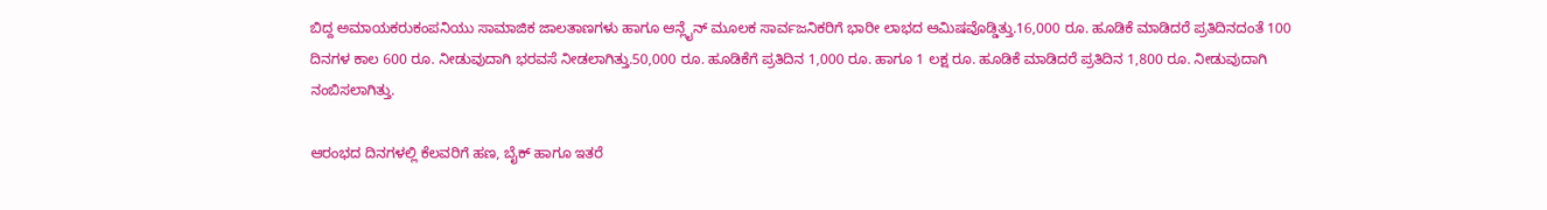ಬಿದ್ದ ಅಮಾಯಕರುಕಂಪನಿಯು ಸಾಮಾಜಿಕ ಜಾಲತಾಣಗಳು ಹಾಗೂ ಆನ್ಲೈನ್ ಮೂಲಕ ಸಾರ್ವಜನಿಕರಿಗೆ ಭಾರೀ ಲಾಭದ ಆಮಿಷವೊಡ್ಡಿತ್ತು.16,000 ರೂ. ಹೂಡಿಕೆ ಮಾಡಿದರೆ ಪ್ರತಿದಿನದಂತೆ 100 ದಿನಗಳ ಕಾಲ 600 ರೂ. ನೀಡುವುದಾಗಿ ಭರವಸೆ ನೀಡಲಾಗಿತ್ತು.50,000 ರೂ. ಹೂಡಿಕೆಗೆ ಪ್ರತಿದಿನ 1,000 ರೂ. ಹಾಗೂ 1 ಲಕ್ಷ ರೂ. ಹೂಡಿಕೆ ಮಾಡಿದರೆ ಪ್ರತಿದಿನ 1,800 ರೂ. ನೀಡುವುದಾಗಿ ನಂಬಿಸಲಾಗಿತ್ತು.

ಆರಂಭದ ದಿನಗಳಲ್ಲಿ ಕೆಲವರಿಗೆ ಹಣ, ಬೈಕ್ ಹಾಗೂ ಇತರೆ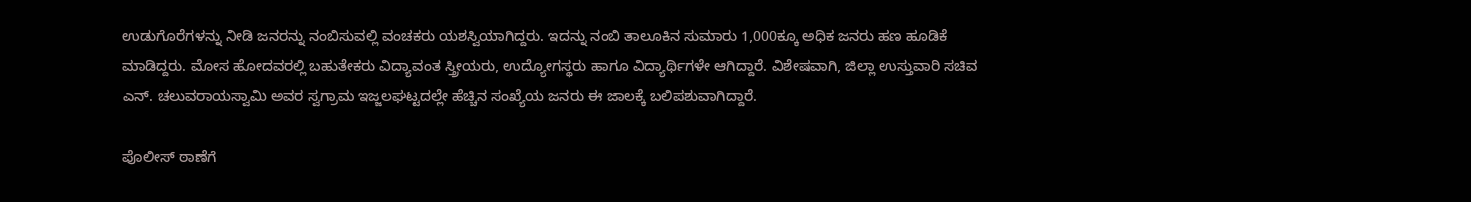ಉಡುಗೊರೆಗಳನ್ನು ನೀಡಿ ಜನರನ್ನು ನಂಬಿಸುವಲ್ಲಿ ವಂಚಕರು ಯಶಸ್ವಿಯಾಗಿದ್ದರು. ಇದನ್ನು ನಂಬಿ ತಾಲೂಕಿನ ಸುಮಾರು 1,000ಕ್ಕೂ ಅಧಿಕ ಜನರು ಹಣ ಹೂಡಿಕೆ ಮಾಡಿದ್ದರು. ಮೋಸ ಹೋದವರಲ್ಲಿ ಬಹುತೇಕರು ವಿದ್ಯಾವಂತ ಸ್ತ್ರೀಯರು, ಉದ್ಯೋಗಸ್ಥರು ಹಾಗೂ ವಿದ್ಯಾರ್ಥಿಗಳೇ ಆಗಿದ್ದಾರೆ. ವಿಶೇಷವಾಗಿ, ಜಿಲ್ಲಾ ಉಸ್ತುವಾರಿ ಸಚಿವ ಎನ್. ಚಲುವರಾಯಸ್ವಾಮಿ ಅವರ ಸ್ವಗ್ರಾಮ ಇಜ್ಜಲಘಟ್ಟದಲ್ಲೇ ಹೆಚ್ಚಿನ ಸಂಖ್ಯೆಯ ಜನರು ಈ ಜಾಲಕ್ಕೆ ಬಲಿಪಶುವಾಗಿದ್ದಾರೆ.

ಪೊಲೀಸ್ ಠಾಣೆಗೆ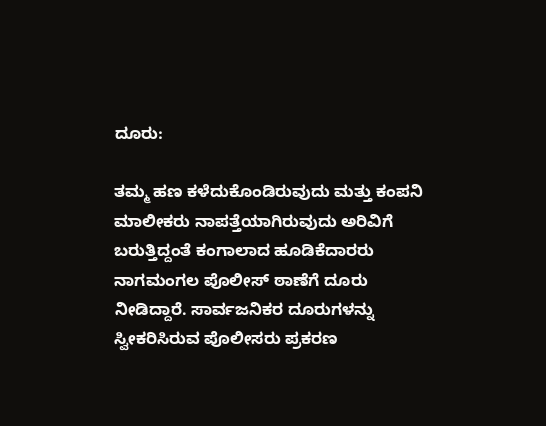ದೂರು:

ತಮ್ಮ ಹಣ ಕಳೆದುಕೊಂಡಿರುವುದು ಮತ್ತು ಕಂಪನಿ ಮಾಲೀಕರು ನಾಪತ್ತೆಯಾಗಿರುವುದು ಅರಿವಿಗೆ ಬರುತ್ತಿದ್ದಂತೆ ಕಂಗಾಲಾದ ಹೂಡಿಕೆದಾರರು ನಾಗಮಂಗಲ ಪೊಲೀಸ್ ಠಾಣೆಗೆ ದೂರು ನೀಡಿದ್ದಾರೆ. ಸಾರ್ವಜನಿಕರ ದೂರುಗಳನ್ನು ಸ್ವೀಕರಿಸಿರುವ ಪೊಲೀಸರು ಪ್ರಕರಣ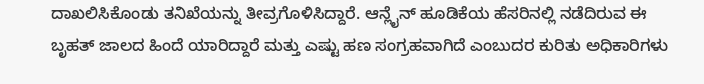ದಾಖಲಿಸಿಕೊಂಡು ತನಿಖೆಯನ್ನು ತೀವ್ರಗೊಳಿಸಿದ್ದಾರೆ. ಆನ್ಲೈನ್ ಹೂಡಿಕೆಯ ಹೆಸರಿನಲ್ಲಿ ನಡೆದಿರುವ ಈ ಬೃಹತ್ ಜಾಲದ ಹಿಂದೆ ಯಾರಿದ್ದಾರೆ ಮತ್ತು ಎಷ್ಟು ಹಣ ಸಂಗ್ರಹವಾಗಿದೆ ಎಂಬುದರ ಕುರಿತು ಅಧಿಕಾರಿಗಳು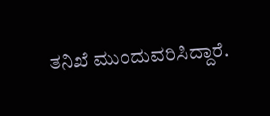ತನಿಖೆ ಮುಂದುವರಿಸಿದ್ದಾರೆ.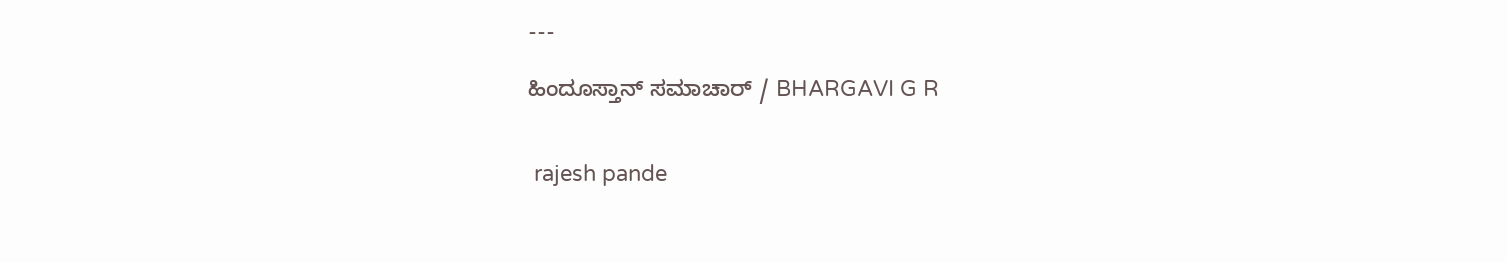---

ಹಿಂದೂಸ್ತಾನ್ ಸಮಾಚಾರ್ / BHARGAVI G R


 rajesh pande